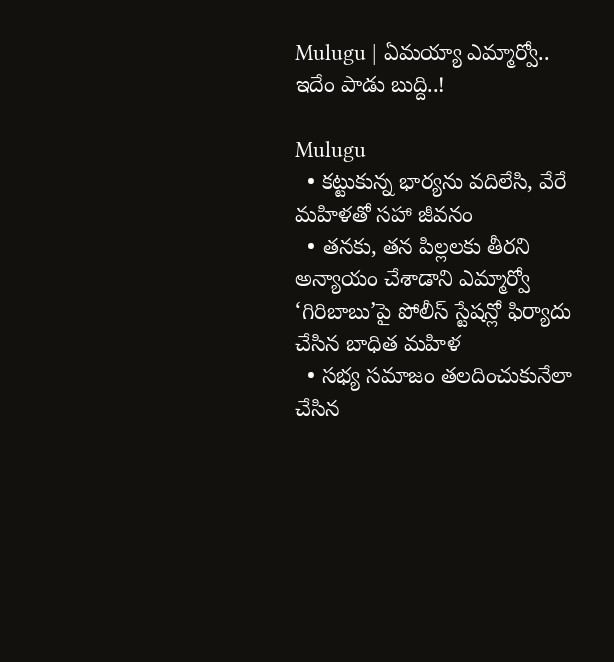Mulugu | ఏమయ్యా ఎమ్మార్వో.. ఇదేం పాడు బుద్ది..!

Mulugu
  • కట్టుకున్న భార్యను వదిలేసి, వేరే మహిళతో సహా జీవనం
  • తనకు, తన పిల్లలకు తీరని అన్యాయం చేశాడాని ఎమ్మార్వో ‘గిరిబాబు’పై పోలీస్ స్టేషన్లో ఫిర్యాదు చేసిన బాధిత మహిళ
  • సభ్య సమాజం తలదించుకునేలా చేసిన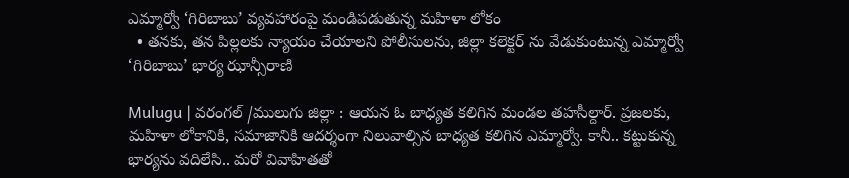ఎమ్మార్వో ‘గిరిబాబు’ వ్యవహారంపై మండిపడుతున్న మహిళా లోకం
  • తనకు, తన పిల్లలకు న్యాయం చేయాలని పోలీసులను, జిల్లా కలెక్టర్ ను వేడుకుంటున్న ఎమ్మార్వో ‘గిరిబాబు’ భార్య ఝాన్సీరాణి

Mulugu | వరంగల్ /ములుగు జిల్లా : ఆయన ఓ బాధ్యత కలిగిన మండల తహసీల్దార్. ప్రజలకు, మహిళా లోకానికి, సమాజానికి ఆదర్శంగా నిలువాల్సిన బాధ్యత కలిగిన ఎమ్మార్వో. కానీ.. కట్టుకున్న భార్యను వదిలేసి.. మరో వివాహితతో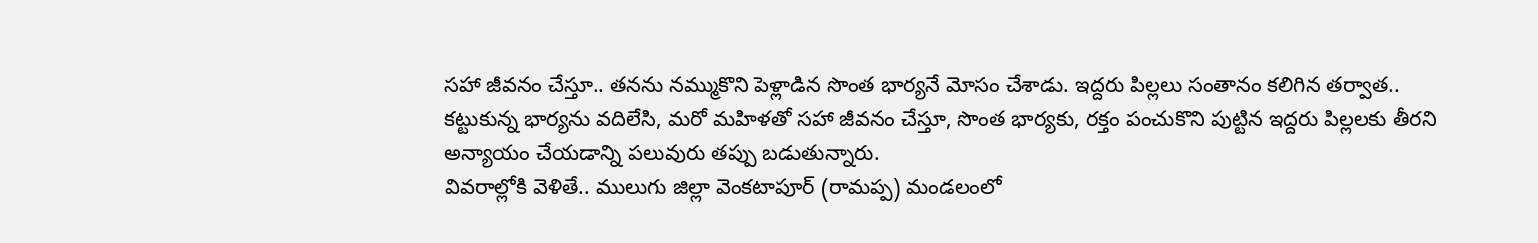సహా జీవనం చేస్తూ.. తనను నమ్ముకొని పెళ్లాడిన సొంత భార్యనే మోసం చేశాడు. ఇద్దరు పిల్లలు సంతానం కలిగిన తర్వాత.. కట్టుకున్న భార్యను వదిలేసి, మరో మహిళతో సహా జీవనం చేస్తూ, సొంత భార్యకు, రక్తం పంచుకొని పుట్టిన ఇద్దరు పిల్లలకు తీరని అన్యాయం చేయడాన్ని పలువురు తప్పు బడుతున్నారు.
వివరాల్లోకి వెళితే.. ములుగు జిల్లా వెంకటాపూర్ (రామప్ప) మండలంలో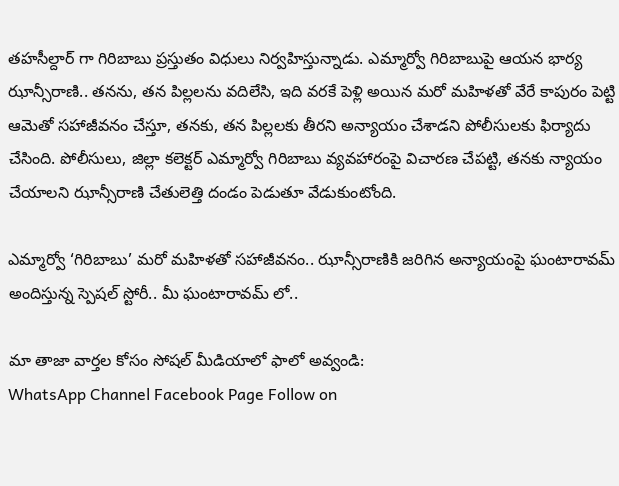తహసీల్దార్ గా గిరిబాబు ప్రస్తుతం విధులు నిర్వహిస్తున్నాడు. ఎమ్మార్వో గిరిబాబుపై ఆయన భార్య ఝాన్సీరాణి.. తనను, తన పిల్లలను వదిలేసి, ఇది వరకే పెళ్లి అయిన మరో మహిళతో వేరే కాపురం పెట్టి ఆమెతో సహాజీవనం చేస్తూ, తనకు, తన పిల్లలకు తీరని అన్యాయం చేశాడని పోలీసులకు ఫిర్యాదు చేసింది. పోలీసులు, జిల్లా కలెక్టర్ ఎమ్మార్వో గిరిబాబు వ్యవహారంపై విచారణ చేపట్టి, తనకు న్యాయం చేయాలని ఝాన్సీరాణి చేతులెత్తి దండం పెడుతూ వేడుకుంటోంది.

ఎమ్మార్వో ‘గిరిబాబు’ మరో మహిళతో సహాజీవనం.. ఝాన్సీరాణికి జరిగిన అన్యాయంపై ఘంటారావమ్ అందిస్తున్న స్పెషల్ స్టోరీ.. మీ ఘంటారావమ్ లో..

మా తాజా వార్తల కోసం సోషల్ మీడియాలో ఫాలో అవ్వండి:
WhatsApp Channel Facebook Page Follow on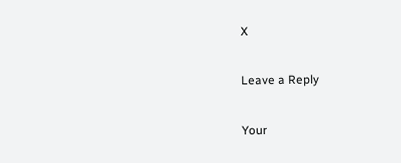X

Leave a Reply

Your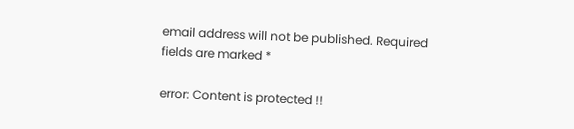email address will not be published. Required fields are marked *

error: Content is protected !!